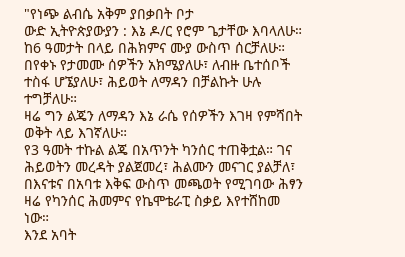"የነጭ ልብሴ አቅም ያበቃበት ቦታ
ውድ ኢትዮጵያውያን : እኔ ዶ/ር የሮም ጌታቸው እባላለሁ። ከ6 ዓመታት በላይ በሕክምና ሙያ ውስጥ ሰርቻለሁ። በየቀኑ የታመሙ ሰዎችን አክሜያለሁ፣ ለብዙ ቤተሰቦች ተስፋ ሆኜያለሁ፣ ሕይወት ለማዳን በቻልኩት ሁሉ ተግቻለሁ።
ዛሬ ግን ልጄን ለማዳን እኔ ራሴ የሰዎችን እገዛ የምሻበት ወቅት ላይ እገኛለሁ።
የ3 ዓመት ተኩል ልጄ በአጥንት ካንሰር ተጠቅቷል። ገና ሕይወትን መረዳት ያልጀመረ፣ ሕልሙን መናገር ያልቻለ፣ በእናቱና በአባቱ እቅፍ ውስጥ መጫወት የሚገባው ሕፃን ዛሬ የካንሰር ሕመምና የኬሞቴራፒ ስቃይ እየተሸከመ ነው።
እንደ አባት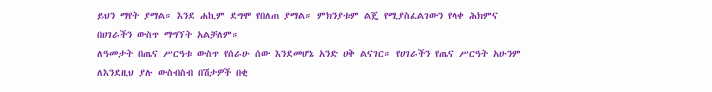ይህን ማየት ያማል። እንደ ሐኪም ደግሞ የበለጠ ያማል። ምክንያቱም ልጄ የሚያስፈልገውን የላቀ ሕክምና በሀገራችን ውስጥ ማግኘት አልቻለም።
ለዓመታት በጤና ሥርዓቱ ውስጥ የሰራሁ ሰው እንደመሆኔ አንድ ሀቅ ልናገር። የሀገራችን የጤና ሥርዓት አሁንም ለእንደዚህ ያሉ ውስብስብ በሽታዎች በቂ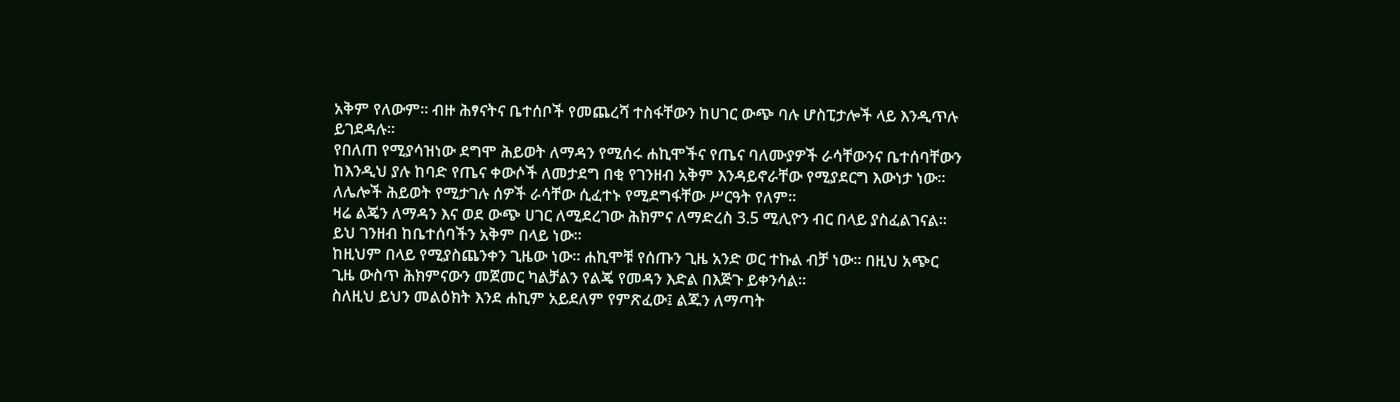አቅም የለውም። ብዙ ሕፃናትና ቤተሰቦች የመጨረሻ ተስፋቸውን ከሀገር ውጭ ባሉ ሆስፒታሎች ላይ እንዲጥሉ ይገደዳሉ።
የበለጠ የሚያሳዝነው ደግሞ ሕይወት ለማዳን የሚሰሩ ሐኪሞችና የጤና ባለሙያዎች ራሳቸውንና ቤተሰባቸውን ከእንዲህ ያሉ ከባድ የጤና ቀውሶች ለመታደግ በቂ የገንዘብ አቅም እንዳይኖራቸው የሚያደርግ እውነታ ነው። ለሌሎች ሕይወት የሚታገሉ ሰዎች ራሳቸው ሲፈተኑ የሚደግፋቸው ሥርዓት የለም።
ዛሬ ልጄን ለማዳን እና ወደ ውጭ ሀገር ለሚደረገው ሕክምና ለማድረስ 3.5 ሚሊዮን ብር በላይ ያስፈልገናል። ይህ ገንዘብ ከቤተሰባችን አቅም በላይ ነው።
ከዚህም በላይ የሚያስጨንቀን ጊዜው ነው። ሐኪሞቹ የሰጡን ጊዜ አንድ ወር ተኩል ብቻ ነው። በዚህ አጭር ጊዜ ውስጥ ሕክምናውን መጀመር ካልቻልን የልጄ የመዳን እድል በእጅጉ ይቀንሳል።
ስለዚህ ይህን መልዕክት እንደ ሐኪም አይደለም የምጽፈው፤ ልጁን ለማጣት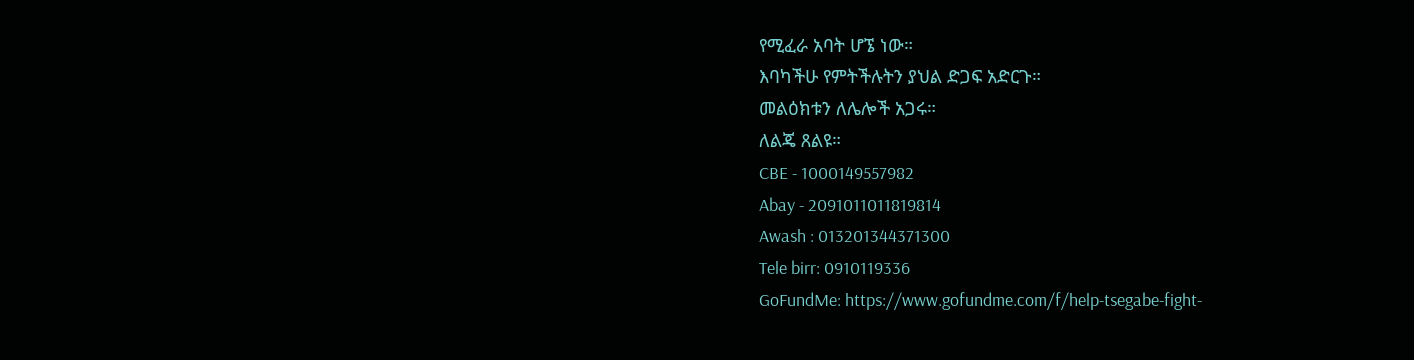የሚፈራ አባት ሆኜ ነው።
እባካችሁ የምትችሉትን ያህል ድጋፍ አድርጉ።
መልዕክቱን ለሌሎች አጋሩ።
ለልጄ ጸልዩ።
CBE - 1000149557982
Abay - 2091011011819814
Awash : 013201344371300
Tele birr: 0910119336
GoFundMe: https://www.gofundme.com/f/help-tsegabe-fight-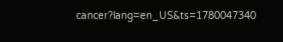cancer?lang=en_US&ts=1780047340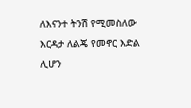ለእናንተ ትንሽ የሚመስለው እርዳታ ለልጄ የመኖር እድል ሊሆን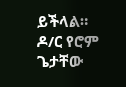ይችላል።
ዶ/ር የሮም ጌታቸው